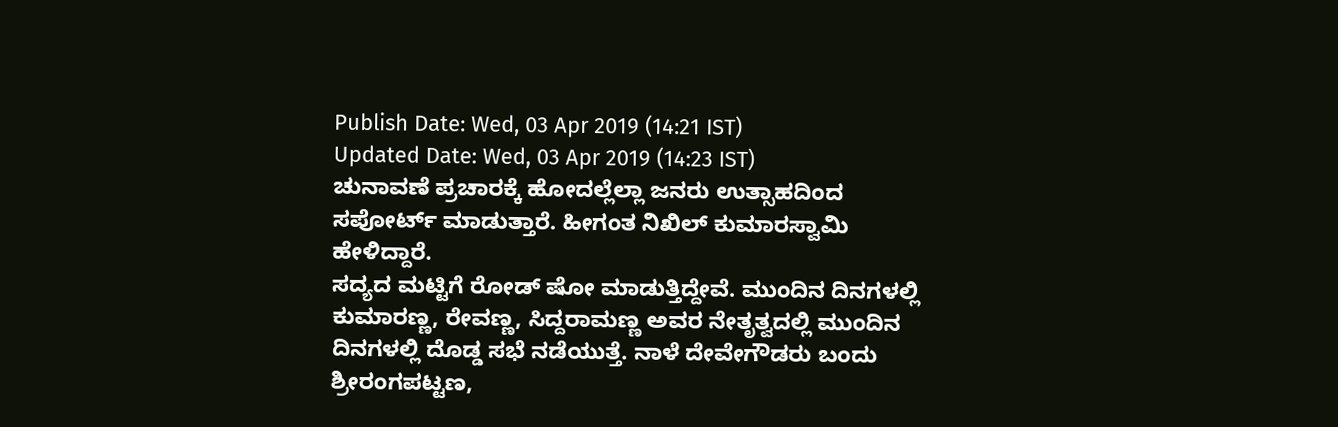Publish Date: Wed, 03 Apr 2019 (14:21 IST)
Updated Date: Wed, 03 Apr 2019 (14:23 IST)
ಚುನಾವಣೆ ಪ್ರಚಾರಕ್ಕೆ ಹೋದಲ್ಲೆಲ್ಲಾ ಜನರು ಉತ್ಸಾಹದಿಂದ ಸಪೋರ್ಟ್ ಮಾಡುತ್ತಾರೆ. ಹೀಗಂತ ನಿಖಿಲ್ ಕುಮಾರಸ್ವಾಮಿ ಹೇಳಿದ್ದಾರೆ.
ಸದ್ಯದ ಮಟ್ಟಿಗೆ ರೋಡ್ ಷೋ ಮಾಡುತ್ತಿದ್ದೇವೆ. ಮುಂದಿನ ದಿನಗಳಲ್ಲಿ ಕುಮಾರಣ್ಣ, ರೇವಣ್ಣ, ಸಿದ್ದರಾಮಣ್ಣ ಅವರ ನೇತೃತ್ವದಲ್ಲಿ ಮುಂದಿನ ದಿನಗಳಲ್ಲಿ ದೊಡ್ಡ ಸಭೆ ನಡೆಯುತ್ತೆ. ನಾಳೆ ದೇವೇಗೌಡರು ಬಂದು ಶ್ರೀರಂಗಪಟ್ಟಣ,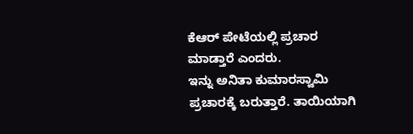ಕೆಆರ್ ಪೇಟೆಯಲ್ಲಿ ಪ್ರಚಾರ ಮಾಡ್ತಾರೆ ಎಂದರು.
ಇನ್ನು ಅನಿತಾ ಕುಮಾರಸ್ವಾಮಿ ಪ್ರಚಾರಕ್ಕೆ ಬರುತ್ತಾರೆ. ತಾಯಿಯಾಗಿ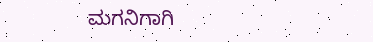ಮಗನಿಗಾಗಿ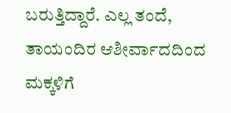ಬರುತ್ತಿದ್ದಾರೆ. ಎಲ್ಲ ತಂದೆ, ತಾಯಂದಿರ ಆಶೀರ್ವಾದದಿಂದ ಮಕ್ಕಳಿಗೆ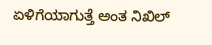ಏಳಿಗೆಯಾಗುತ್ತೆ ಅಂತ ನಿಖಿಲ್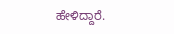ಹೇಳಿದ್ದಾರೆ.